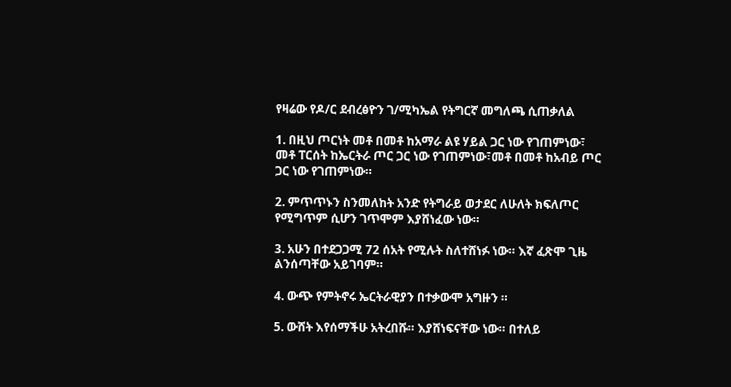የዛሬው የዶ/ር ደብረፅዮን ገ/ሚካኤል የትግርኛ መግለጫ ሲጠቃለል

1. በዚህ ጦርነት መቶ በመቶ ከአማራ ልዩ ሃይል ጋር ነው የገጠምነው፣ መቶ ፐርሰት ከኤርትራ ጦር ጋር ነው የገጠምነው፣መቶ በመቶ ከአብይ ጦር ጋር ነው የገጠምነው።

2. ምጥጥኑን ስንመለከት አንድ የትግራይ ወታደር ለሁለት ክፍለጦር የሚግጥም ሲሆን ገጥሞም እያሸነፈው ነው።

3. አሁን በተደጋጋሚ 72 ሰአት የሚሉት ስለተሸነፉ ነው። እኛ ፈጽሞ ጊዜ ልንሰጣቸው አይገባም።

4. ውጭ የምትኖሩ ኤርትራዊያን በተቃውሞ አግዙን ።

5. ውሸት እየሰማችሁ አትረበሹ። እያሸነፍናቸው ነው። በተለይ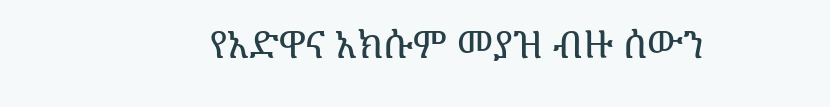የአድዋና አክሱም መያዝ ብዙ ሰውን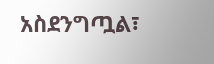አስደንግጧል፣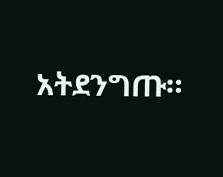አትደንግጡ።